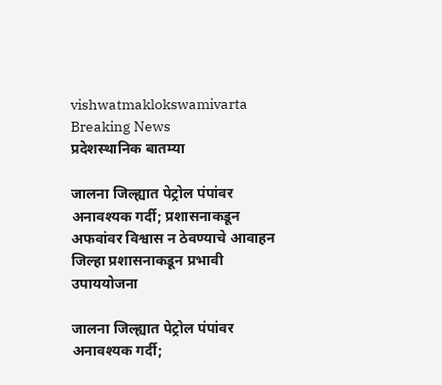vishwatmaklokswamivarta
Breaking News
प्रदेशस्थानिक बातम्या

जालना जिल्ह्यात पेट्रोल पंपांवर अनावश्यक गर्दी; प्रशासनाकडून अफवांवर विश्वास न ठेवण्याचे आवाहन जिल्हा प्रशासनाकडून प्रभावी उपाययोजना

जालना जिल्ह्यात पेट्रोल पंपांवर अनावश्यक गर्दी;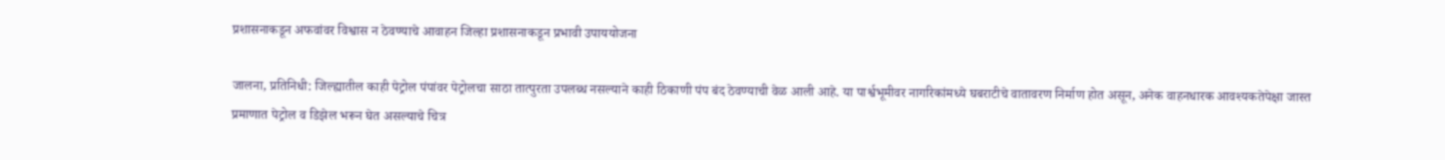प्रशासनाकडून अफवांवर विश्वास न ठेवण्याचे आवाहन जिल्हा प्रशासनाकडून प्रभावी उपाययोजना

जालना, प्रतिनिधी: जिल्ह्यातील काही पेट्रोल पंपांवर पेट्रोलचा साठा तात्पुरता उपलब्ध नसल्याने काही ठिकाणी पंप बंद ठेवण्याची वेळ आली आहे. या पार्श्वभूमीवर नागरिकांमध्ये घबराटीचे वातावरण निर्माण होत असून, अनेक वाहनधारक आवश्यकतेपेक्षा जास्त प्रमाणात पेट्रोल व डिझेल भरून घेत असल्याचे चित्र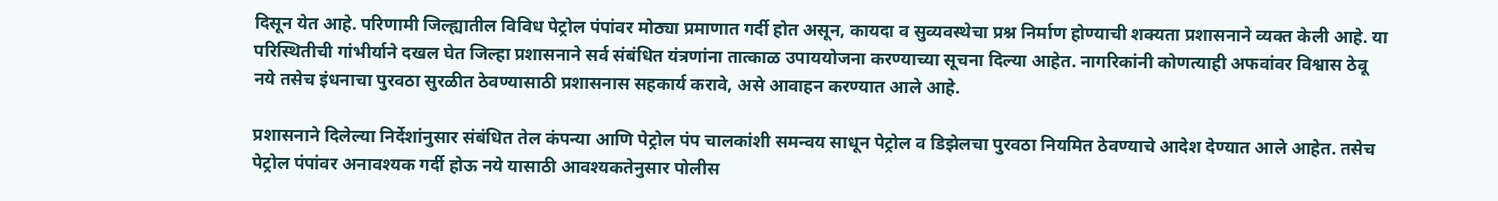दिसून येत आहे. परिणामी जिल्ह्यातील विविध पेट्रोल पंपांवर मोठ्या प्रमाणात गर्दी होत असून, कायदा व सुव्यवस्थेचा प्रश्न निर्माण होण्याची शक्यता प्रशासनाने व्यक्त केली आहे. या परिस्थितीची गांभीर्याने दखल घेत जिल्हा प्रशासनाने सर्व संबंधित यंत्रणांना तात्काळ उपाययोजना करण्याच्या सूचना दिल्या आहेत. नागरिकांनी कोणत्याही अफवांवर विश्वास ठेवू नये तसेच इंधनाचा पुरवठा सुरळीत ठेवण्यासाठी प्रशासनास सहकार्य करावे, असे आवाहन करण्यात आले आहे.

प्रशासनाने दिलेल्या निर्देशांनुसार संबंधित तेल कंपन्या आणि पेट्रोल पंप चालकांशी समन्वय साधून पेट्रोल व डिझेलचा पुरवठा नियमित ठेवण्याचे आदेश देण्यात आले आहेत. तसेच पेट्रोल पंपांवर अनावश्यक गर्दी होऊ नये यासाठी आवश्यकतेनुसार पोलीस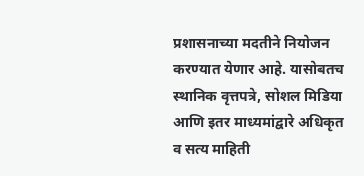प्रशासनाच्या मदतीने नियोजन करण्यात येणार आहे. यासोबतच स्थानिक वृत्तपत्रे, सोशल मिडिया आणि इतर माध्यमांद्वारे अधिकृत व सत्य माहिती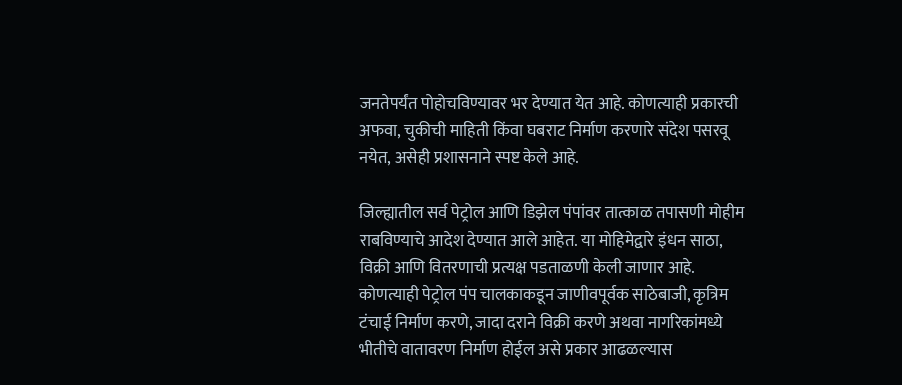जनतेपर्यंत पोहोचविण्यावर भर देण्यात येत आहे. कोणत्याही प्रकारची अफवा, चुकीची माहिती किंवा घबराट निर्माण करणारे संदेश पसरवू नयेत, असेही प्रशासनाने स्पष्ट केले आहे.

जिल्ह्यातील सर्व पेट्रोल आणि डिझेल पंपांवर तात्काळ तपासणी मोहीम राबविण्याचे आदेश देण्यात आले आहेत. या मोहिमेद्वारे इंधन साठा, विक्री आणि वितरणाची प्रत्यक्ष पडताळणी केली जाणार आहे. कोणत्याही पेट्रोल पंप चालकाकडून जाणीवपूर्वक साठेबाजी, कृत्रिम टंचाई निर्माण करणे, जादा दराने विक्री करणे अथवा नागरिकांमध्ये भीतीचे वातावरण निर्माण होईल असे प्रकार आढळल्यास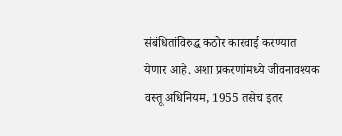संबंधितांविरुद्ध कठोर कारवाई करण्यात येणार आहे. अशा प्रकरणांमध्ये जीवनावश्यक वस्तू अधिनियम, 1955 तसेच इतर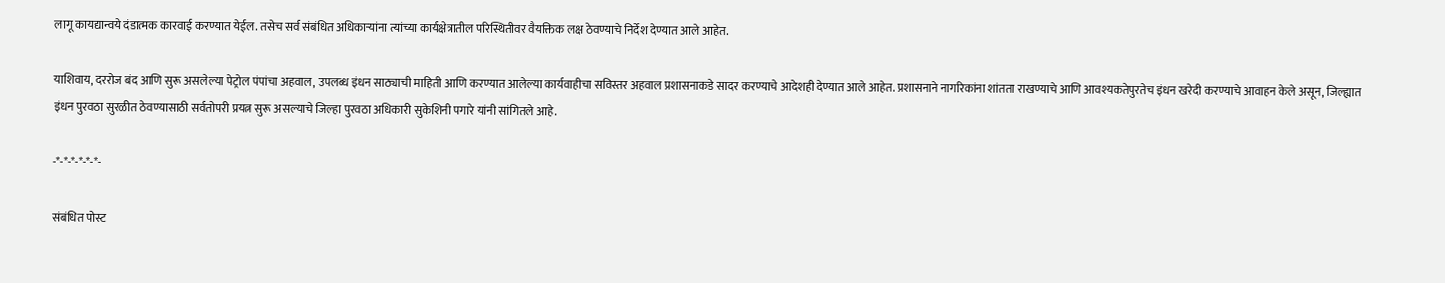लागू कायद्यान्वये दंडात्मक कारवाई करण्यात येईल. तसेच सर्व संबंधित अधिकाऱ्यांना त्यांच्या कार्यक्षेत्रातील परिस्थितीवर वैयक्तिक लक्ष ठेवण्याचे निर्देश देण्यात आले आहेत.

याशिवाय, दररोज बंद आणि सुरू असलेल्या पेट्रोल पंपांचा अहवाल, उपलब्ध इंधन साठ्याची माहिती आणि करण्यात आलेल्या कार्यवाहीचा सविस्तर अहवाल प्रशासनाकडे सादर करण्याचे आदेशही देण्यात आले आहेत. प्रशासनाने नागरिकांना शांतता राखण्याचे आणि आवश्यकतेपुरतेच इंधन खरेदी करण्याचे आवाहन केले असून, जिल्ह्यात इंधन पुरवठा सुरळीत ठेवण्यासाठी सर्वतोपरी प्रयत्न सुरू असल्याचे जिल्हा पुरवठा अधिकारी सुकेशिनी पगारे यांनी सांगितले आहे.

-*-*-*-*-*-*-

संबंधित पोस्ट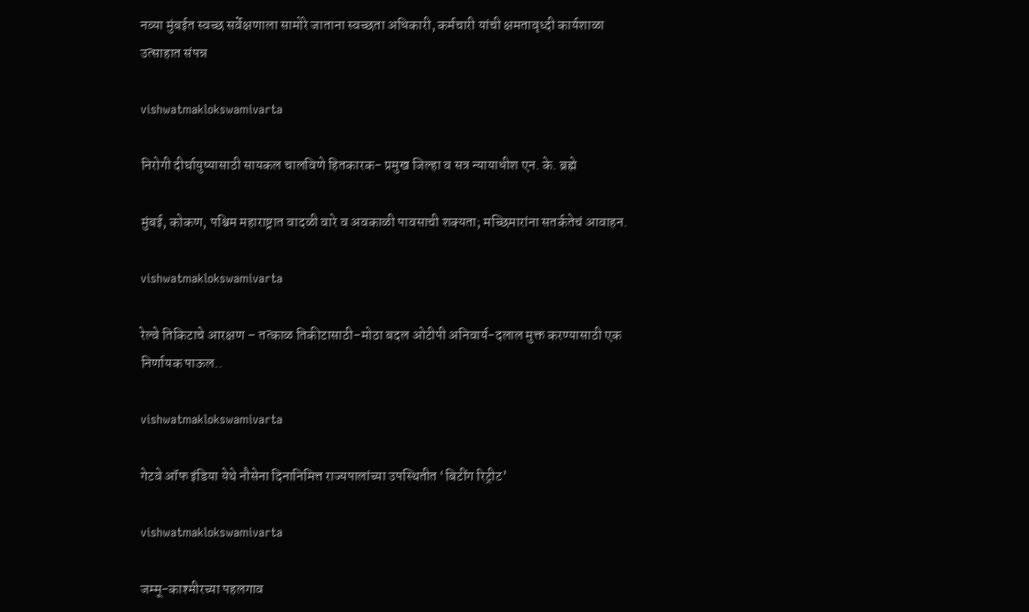नव्या मुंबईत स्वच्छ सर्वेक्षणाला सामोरे जाताना स्वच्छता अधिकारी, कर्मचारी यांची क्षमतावृध्दी कार्यशाळा उत्साहात संपन्न

vishwatmaklokswamivarta

निरोगी दीर्घायुष्यासाठी सायकल चालविणे हितकारक- प्रमुख जिल्हा व सत्र न्यायाधीश एन. के. ब्रह्मे

मुंबई, कोकण, पश्चिम महाराष्ट्रात वादळी वारे व अवकाळी पावसाची शक्यता; मच्छिमारांना सतर्कतेचं आवाहन.

vishwatmaklokswamivarta

रेल्वे तिकिटाचे आरक्षण – तत्काळ तिकीटासाठी-मोठा बदल ओटीपी अनिवार्य-दलाल मुक्त करण्यासाठी एक निर्णायक पाऊल..

vishwatmaklokswamivarta

गेटवे ऑफ इंडिया येथे नौसेना दिनानिमित्त राज्यपालांच्या उपस्थितीत ‘बिटींग रिट्रीट’

vishwatmaklokswamivarta

जम्मू-काश्मीरच्या पहलगाव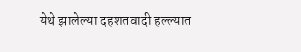येथे झालेल्या दहशतवादी हल्ल्यात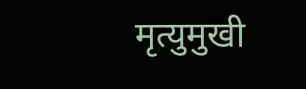मृत्युमुखी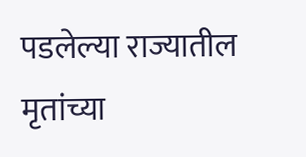पडलेल्या राज्यातील मृतांच्या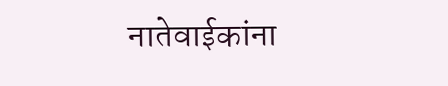नातेवाईकांना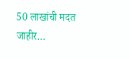50 लाखांची मदत जाहीर…